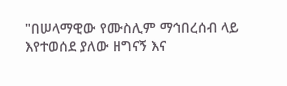"በሠላማዊው የሙስሊም ማኅበረሰብ ላይ እየተወሰደ ያለው ዘግናኝ እና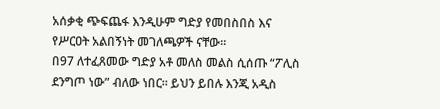አሰቃቂ ጭፍጨፋ እንዲሁም ግድያ የመበስበስ እና የሥርዐት አልበኝነት መገለጫዎች ናቸው።
በ97 ለተፈጸመው ግድያ አቶ መለስ መልስ ሲሰጡ “ፖሊስ ደንግጦ ነው” ብለው ነበር። ይህን ይበሉ እንጂ አዲስ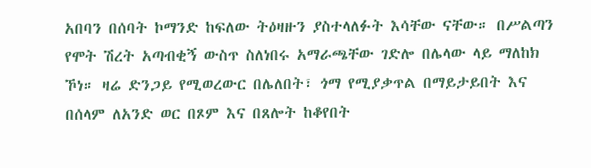አበባን በሰባት ኮማንድ ከፍለው ትዕዛዙን ያስተላለፉት እሳቸው ናቸው። በሥልጣን የሞት ሽረት አጣብቂኝ ውስጥ ስለነበሩ አማራጫቸው ገድሎ በሌላው ላይ ማለከክ ኾነ። ዛሬ ድንጋይ የሚወረውር በሌለበት፣ ጎማ የሚያቃጥል በማይታይበት እና በሰላም ለአንድ ወር በጾም እና በጸሎት ከቆየበት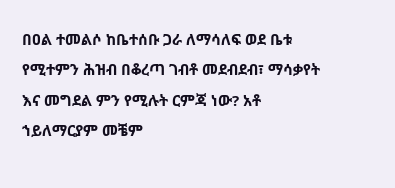በዐል ተመልሶ ከቤተሰቡ ጋራ ለማሳለፍ ወደ ቤቱ የሚተምን ሕዝብ በቆረጣ ገብቶ መደብደብ፣ ማሳቃየት እና መግደል ምን የሚሉት ርምጃ ነው? አቶ ኀይለማርያም መቼም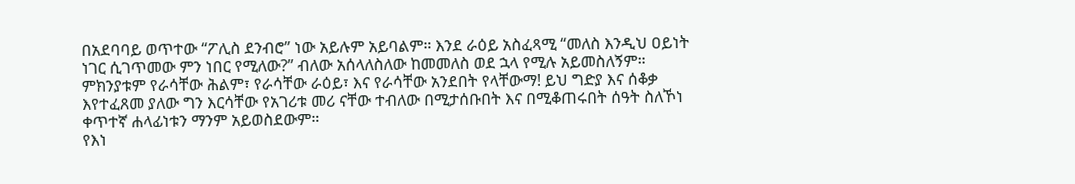በአደባባይ ወጥተው “ፖሊስ ደንብሮ” ነው አይሉም አይባልም። እንደ ራዕይ አስፈጻሚ “መለስ እንዲህ ዐይነት ነገር ሲገጥመው ምን ነበር የሚለው?” ብለው አሰላለስለው ከመመለስ ወደ ኋላ የሚሉ አይመስለኝም። ምክንያቱም የራሳቸው ሕልም፣ የራሳቸው ራዕይ፣ እና የራሳቸው አንደበት የላቸውማ! ይህ ግድያ እና ሰቆቃ እየተፈጸመ ያለው ግን እርሳቸው የአገሪቱ መሪ ናቸው ተብለው በሚታሰቡበት እና በሚቆጠሩበት ሰዓት ስለኾነ ቀጥተኛ ሐላፊነቱን ማንም አይወስደውም።
የእነ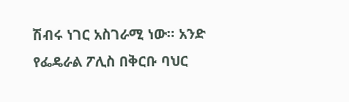ሽብሩ ነገር አስገራሚ ነው። አንድ የፌዴራል ፖሊስ በቅርቡ ባህር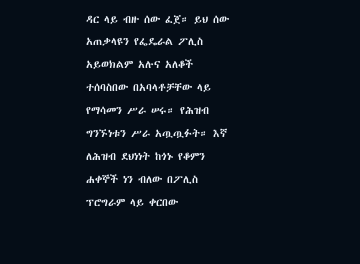ዳር ላይ ብዙ ሰው ፈጀ። ይህ ሰው አጠቃላዩን የፌዴራል ፖሊስ አይወክልም አሉና አለቆች ተሰባስበው በአባላቶቻቸው ላይ የማሳመን ሥራ ሠሩ። የሕዝብ ግንኙነቱን ሥራ አጧጧፉት። እኛ ለሕዝብ ደህነነት ከጎኑ የቆምን ሐቀኞች ነን ብለው በፖሊስ ፕሮግራም ላይ ቀርበው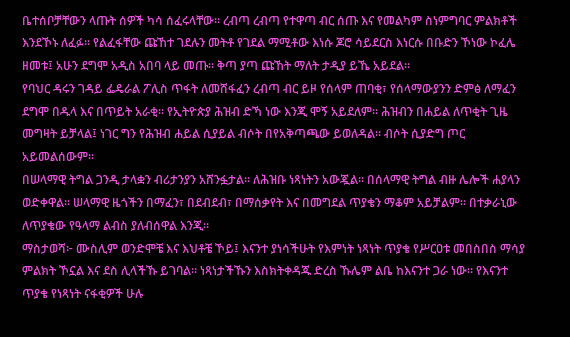ቤተሰቦቻቸውን ላጡት ሰዎች ካሳ ሰፈሩላቸው። ረብጣ ረብጣ የተዋጣ ብር ሰጡ እና የመልካም ስነምግባር ምልክቶች እንደኾኑ ለፈፉ። የልፈፋቸው ጩኸተ ገደሉን መትቶ የገደል ማሚቶው እነሱ ጆሮ ሳይደርስ እነርሱ በቡድን ኾነው ኮፈሌ ዘመቱ፤ አሁን ደግሞ አዲስ አበባ ላይ መጡ። ቅጣ ያጣ ጩኸት ማለት ታዲያ ይኼ አይደል።
የባህር ዳሩን ገዳይ ፌዴራል ፖሊስ ጥፋት ለመሸፋፈን ረብጣ ብር ይዞ የሰላም ጠባቂ፣ የሰላማውያንን ድምፅ ለማፈን ደግሞ በዱላ እና በጥይት አራቂ። የኢትዮጵያ ሕዝብ ድኻ ነው እንጂ ሞኝ አይደለም። ሕዝብን በሐይል ለጥቂት ጊዜ መግዛት ይቻላል፤ ነገር ግን የሕዝብ ሐይል ሲያይል ብሶት በየአቅጣጫው ይወለዳል። ብሶት ሲያድግ ጦር አይመልሰውም።
በሠላማዊ ትግል ጋንዲ ታላቋን ብሪታንያን አሸንፏታል። ለሕዝቡ ነጻነትን አውጇል። በሰላማዊ ትግል ብዙ ሌሎች ሐያላን ወድቀዋል። ሠላማዊ ዜጎችን በማፈን፣ በደብደብ፣ በማሰቃየት እና በመግደል ጥያቄን ማቆም አይቻልም። በተቃራኒው ለጥያቄው የዓላማ ልብስ ያለብሰዋል እንጂ።
ማስታወሻ፦ ሙስሊም ወንድሞቼ እና እህቶቼ ኾይ፤ እናንተ ያነሳችሁት የእምነት ነጻነት ጥያቄ የሥርዐቱ መበስበስ ማሳያ ምልክት ኾኗል እና ደስ ሊላችኹ ይገባል። ነጻነታችኹን እስክትቀዳጁ ድረስ ኹሌም ልቤ ከእናንተ ጋራ ነው። የእናንተ ጥያቄ የነጻነት ናፋቂዎች ሁሉ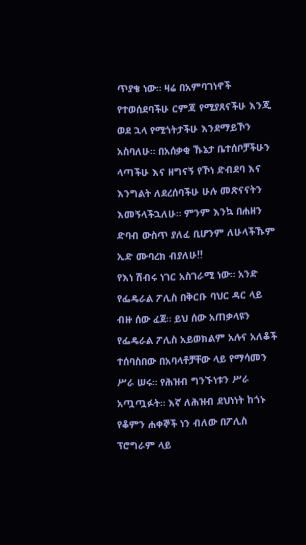ጥያቄ ነው። ዛሬ በአምባገነኖች የተወሰደባችሁ ርምጃ የሚያጸናችሁ እንጂ ወደ ኋላ የሚጎትታችሁ እንደማይኾን አስባለሁ። በአሰቃቂ ኹኔታ ቤተሰቦቻችሁን ላጣችሁ እና ዘግናኝ የኾነ ድብደባ እና እንግልት ለደረሰባችሁ ሁሉ መጽናናትን እመኝላችኋለሁ። ምንም እንኳ በሐዘን ድባብ ውስጥ ያለፈ ቢሆንም ለሁላችኹም ኢድ ሙባረክ ብያለሁ!!
የእነ ሽብሩ ነገር አስገራሚ ነው። አንድ የፌዴራል ፖሊስ በቅርቡ ባህር ዳር ላይ ብዙ ሰው ፈጀ። ይህ ሰው አጠቃላዩን የፌዴራል ፖሊስ አይወክልም አሉና አለቆች ተሰባስበው በአባላቶቻቸው ላይ የማሳመን ሥራ ሠሩ። የሕዝብ ግንኙነቱን ሥራ አጧጧፉት። እኛ ለሕዝብ ደህነነት ከጎኑ የቆምን ሐቀኞች ነን ብለው በፖሊስ ፕሮግራም ላይ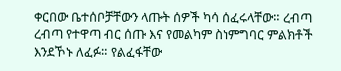ቀርበው ቤተሰቦቻቸውን ላጡት ሰዎች ካሳ ሰፈሩላቸው። ረብጣ ረብጣ የተዋጣ ብር ሰጡ እና የመልካም ስነምግባር ምልክቶች እንደኾኑ ለፈፉ። የልፈፋቸው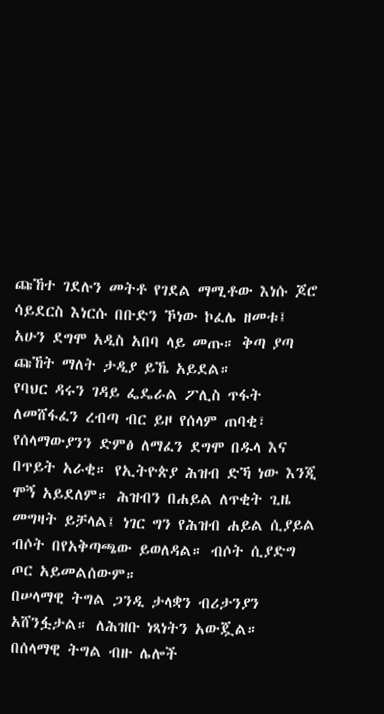ጩኸተ ገደሉን መትቶ የገደል ማሚቶው እነሱ ጆሮ ሳይደርስ እነርሱ በቡድን ኾነው ኮፈሌ ዘመቱ፤ አሁን ደግሞ አዲስ አበባ ላይ መጡ። ቅጣ ያጣ ጩኸት ማለት ታዲያ ይኼ አይደል።
የባህር ዳሩን ገዳይ ፌዴራል ፖሊስ ጥፋት ለመሸፋፈን ረብጣ ብር ይዞ የሰላም ጠባቂ፣ የሰላማውያንን ድምፅ ለማፈን ደግሞ በዱላ እና በጥይት አራቂ። የኢትዮጵያ ሕዝብ ድኻ ነው እንጂ ሞኝ አይደለም። ሕዝብን በሐይል ለጥቂት ጊዜ መግዛት ይቻላል፤ ነገር ግን የሕዝብ ሐይል ሲያይል ብሶት በየአቅጣጫው ይወለዳል። ብሶት ሲያድግ ጦር አይመልሰውም።
በሠላማዊ ትግል ጋንዲ ታላቋን ብሪታንያን አሸንፏታል። ለሕዝቡ ነጻነትን አውጇል። በሰላማዊ ትግል ብዙ ሌሎች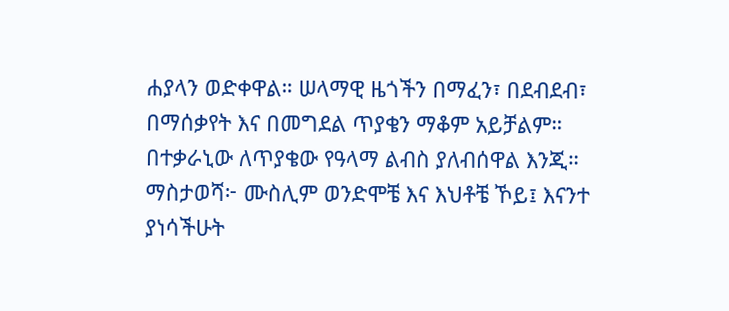ሐያላን ወድቀዋል። ሠላማዊ ዜጎችን በማፈን፣ በደብደብ፣ በማሰቃየት እና በመግደል ጥያቄን ማቆም አይቻልም። በተቃራኒው ለጥያቄው የዓላማ ልብስ ያለብሰዋል እንጂ።
ማስታወሻ፦ ሙስሊም ወንድሞቼ እና እህቶቼ ኾይ፤ እናንተ ያነሳችሁት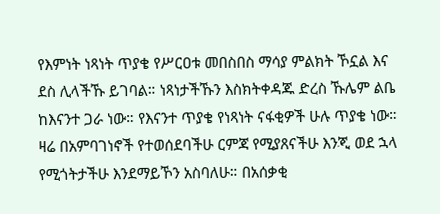የእምነት ነጻነት ጥያቄ የሥርዐቱ መበስበስ ማሳያ ምልክት ኾኗል እና ደስ ሊላችኹ ይገባል። ነጻነታችኹን እስክትቀዳጁ ድረስ ኹሌም ልቤ ከእናንተ ጋራ ነው። የእናንተ ጥያቄ የነጻነት ናፋቂዎች ሁሉ ጥያቄ ነው። ዛሬ በአምባገነኖች የተወሰደባችሁ ርምጃ የሚያጸናችሁ እንጂ ወደ ኋላ የሚጎትታችሁ እንደማይኾን አስባለሁ። በአሰቃቂ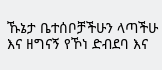ኹኔታ ቤተሰቦቻችሁን ላጣችሁ እና ዘግናኝ የኾነ ድብደባ እና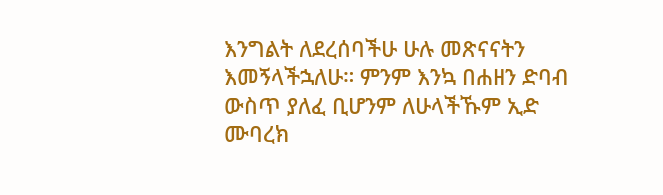እንግልት ለደረሰባችሁ ሁሉ መጽናናትን እመኝላችኋለሁ። ምንም እንኳ በሐዘን ድባብ ውስጥ ያለፈ ቢሆንም ለሁላችኹም ኢድ ሙባረክ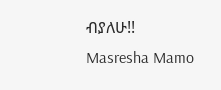ብያለሁ!!
Masresha Mamo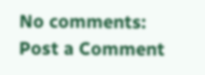No comments:
Post a Comment